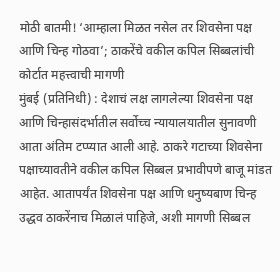मोठी बातमी! ‘आम्हाला मिळत नसेल तर शिवसेना पक्ष आणि चिन्ह गोठवा’; ठाकरेंचे वकील कपिल सिब्बलांची कोर्टात महत्त्वाची मागणी
मुंबई (प्रतिनिधी) : देशाचं लक्ष लागलेल्या शिवसेना पक्ष आणि चिन्हासंदर्भातील सर्वोच्च न्यायालयातील सुनावणी आता अंतिम टप्प्यात आली आहे. ठाकरे गटाच्या शिवसेना पक्षाच्यावतीने वकील कपिल सिब्बल प्रभावीपणे बाजू मांडत आहेत. आतापर्यंत शिवसेना पक्ष आणि धनुष्यबाण चिन्ह उद्धव ठाकरेंनाच मिळालं पाहिजे, अशी मागणी सिब्बल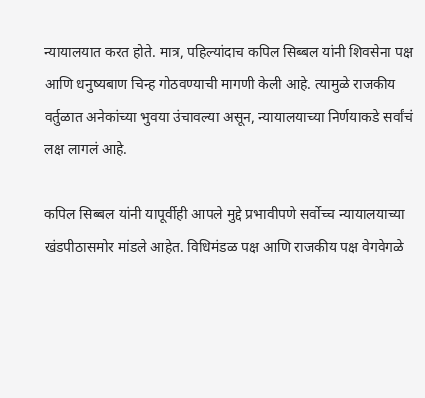न्यायालयात करत होते. मात्र, पहिल्यांदाच कपिल सिब्बल यांनी शिवसेना पक्ष आणि धनुष्यबाण चिन्ह गोठवण्याची मागणी केली आहे. त्यामुळे राजकीय वर्तुळात अनेकांच्या भुवया उंचावल्या असून, न्यायालयाच्या निर्णयाकडे सर्वांचं लक्ष लागलं आहे.

कपिल सिब्बल यांनी यापूर्वीही आपले मुद्दे प्रभावीपणे सर्वोच्च न्यायालयाच्या खंडपीठासमोर मांडले आहेत. विधिमंडळ पक्ष आणि राजकीय पक्ष वेगवेगळे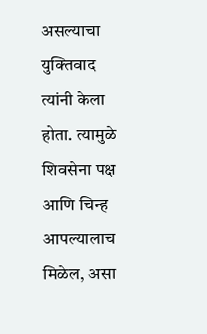असल्याचा युक्तिवाद त्यांनी केला होता. त्यामुळे शिवसेना पक्ष आणि चिन्ह आपल्यालाच मिळेल, असा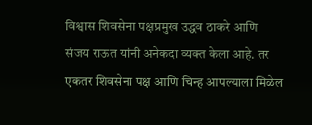विश्वास शिवसेना पक्षप्रमुख उद्धव ठाकरे आणि संजय राऊत यांनी अनेकदा व्यक्त केला आहे. तर एकतर शिवसेना पक्ष आणि चिन्ह आपल्याला मिळेल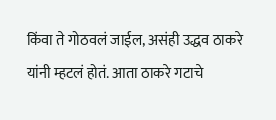किंवा ते गोठवलं जाईल, असंही उद्धव ठाकरे यांनी म्हटलं होतं. आता ठाकरे गटाचे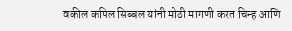वकील कपिल सिब्बल यांनी मोठी मागणी करत चिन्ह आणि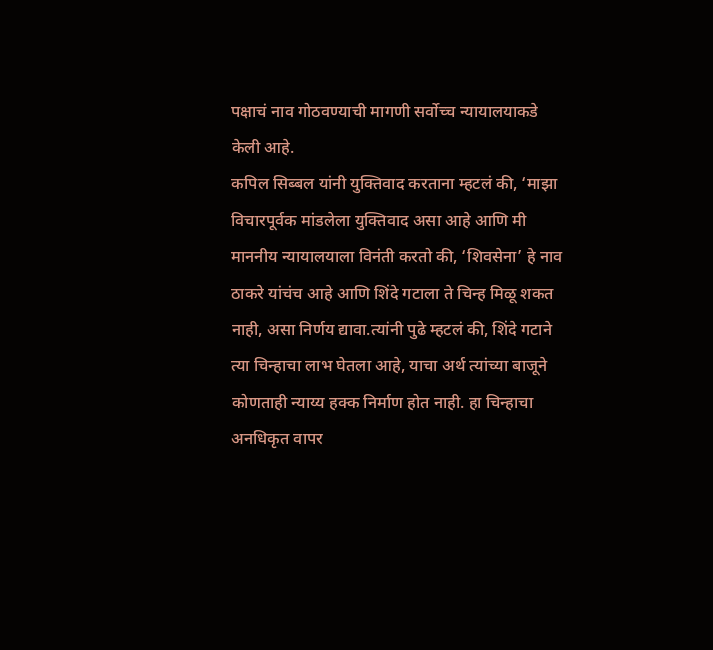पक्षाचं नाव गोठवण्याची मागणी सर्वोच्च न्यायालयाकडे केली आहे.
कपिल सिब्बल यांनी युक्तिवाद करताना म्हटलं की, ‘माझा विचारपूर्वक मांडलेला युक्तिवाद असा आहे आणि मी माननीय न्यायालयाला विनंती करतो की, ‘शिवसेना’ हे नाव ठाकरे यांचंच आहे आणि शिंदे गटाला ते चिन्ह मिळू शकत नाही, असा निर्णय द्यावा.त्यांनी पुढे म्हटलं की, शिंदे गटाने त्या चिन्हाचा लाभ घेतला आहे, याचा अर्थ त्यांच्या बाजूने कोणताही न्याय्य हक्क निर्माण होत नाही. हा चिन्हाचा अनधिकृत वापर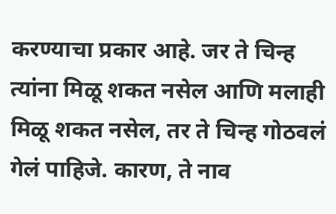करण्याचा प्रकार आहे. जर ते चिन्ह त्यांना मिळू शकत नसेल आणि मलाही मिळू शकत नसेल, तर ते चिन्ह गोठवलं गेलं पाहिजे. कारण, ते नाव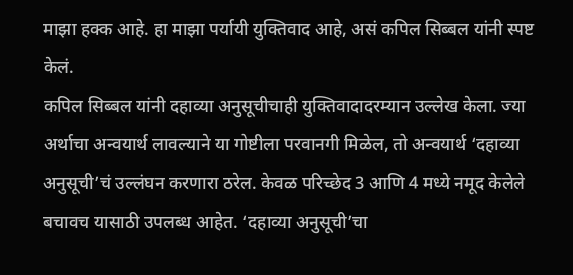माझा हक्क आहे. हा माझा पर्यायी युक्तिवाद आहे, असं कपिल सिब्बल यांनी स्पष्ट केलं.
कपिल सिब्बल यांनी दहाव्या अनुसूचीचाही युक्तिवादादरम्यान उल्लेख केला. ज्या अर्थाचा अन्वयार्थ लावल्याने या गोष्टीला परवानगी मिळेल, तो अन्वयार्थ ‘दहाव्या अनुसूची’चं उल्लंघन करणारा ठरेल. केवळ परिच्छेद 3 आणि 4 मध्ये नमूद केलेले बचावच यासाठी उपलब्ध आहेत. ‘दहाव्या अनुसूची’चा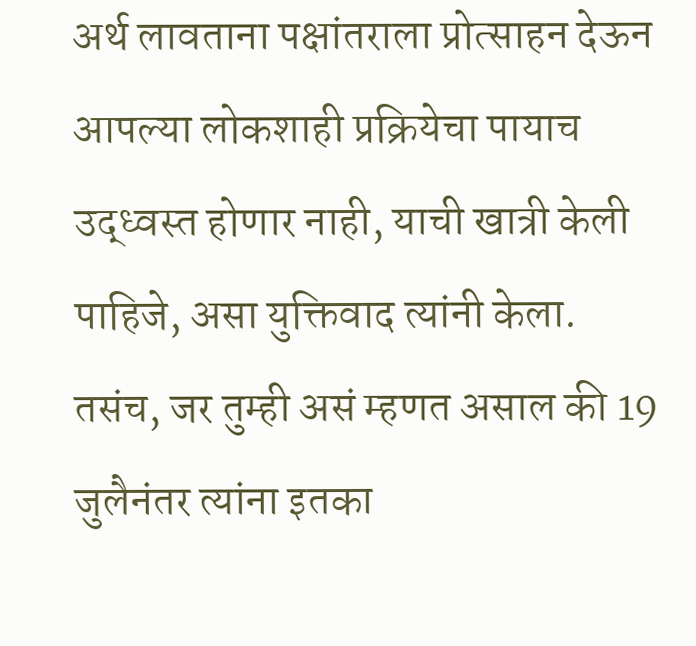अर्थ लावताना पक्षांतराला प्रोत्साहन देऊन आपल्या लोकशाही प्रक्रियेचा पायाच उद्ध्वस्त होणार नाही, याची खात्री केली पाहिजे, असा युक्तिवाद त्यांनी केला.
तसंच, जर तुम्ही असं म्हणत असाल की 19 जुलैनंतर त्यांना इतका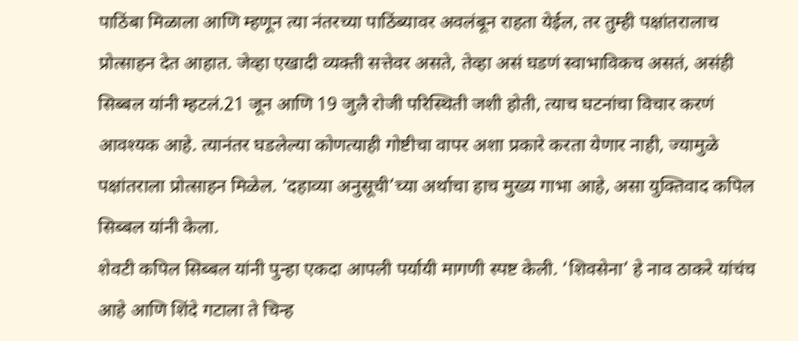पाठिंबा मिळाला आणि म्हणून त्या नंतरच्या पाठिंब्यावर अवलंबून राहता येईल, तर तुम्ही पक्षांतरालाच प्रोत्साहन देत आहात. जेव्हा एखादी व्यक्ती सत्तेवर असते, तेव्हा असं घडणं स्वाभाविकच असतं, असंही सिब्बल यांनी म्हटलं.21 जून आणि 19 जुलै रोजी परिस्थिती जशी होती, त्याच घटनांचा विचार करणं आवश्यक आहे. त्यानंतर घडलेल्या कोणत्याही गोष्टीचा वापर अशा प्रकारे करता येणार नाही, ज्यामुळे पक्षांतराला प्रोत्साहन मिळेल. ‘दहाव्या अनुसूची’च्या अर्थाचा हाच मुख्य गाभा आहे, असा युक्तिवाद कपिल सिब्बल यांनी केला.
शेवटी कपिल सिब्बल यांनी पुन्हा एकदा आपली पर्यायी मागणी स्पष्ट केली. ‘शिवसेना’ हे नाव ठाकरे यांचंच आहे आणि शिंदे गटाला ते चिन्ह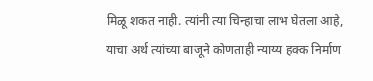मिळू शकत नाही. त्यांनी त्या चिन्हाचा लाभ घेतला आहे, याचा अर्थ त्यांच्या बाजूने कोणताही न्याय्य हक्क निर्माण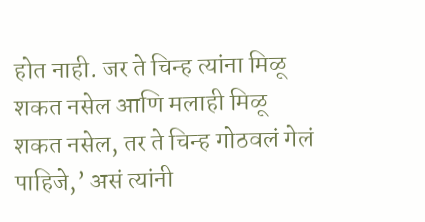होत नाही. जर ते चिन्ह त्यांना मिळू शकत नसेल आणि मलाही मिळू शकत नसेल, तर ते चिन्ह गोठवलं गेलं पाहिजे,’ असं त्यांनी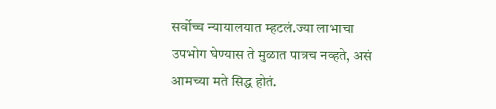सर्वोच्च न्यायालयात म्हटलं.ज्या लाभाचा उपभोग घेण्यास ते मुळात पात्रच नव्हते, असं आमच्या मते सिद्ध होतं.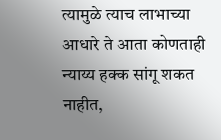त्यामुळे त्याच लाभाच्या आधारे ते आता कोणताही न्याय्य हक्क सांगू शकत नाहीत,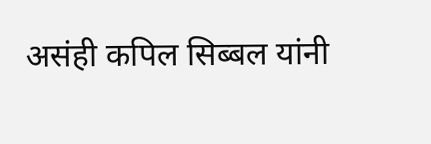असंही कपिल सिब्बल यांनी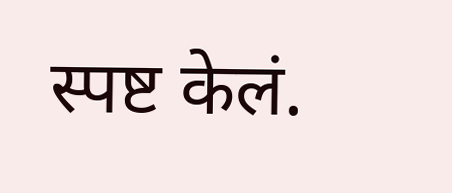स्पष्ट केलं.